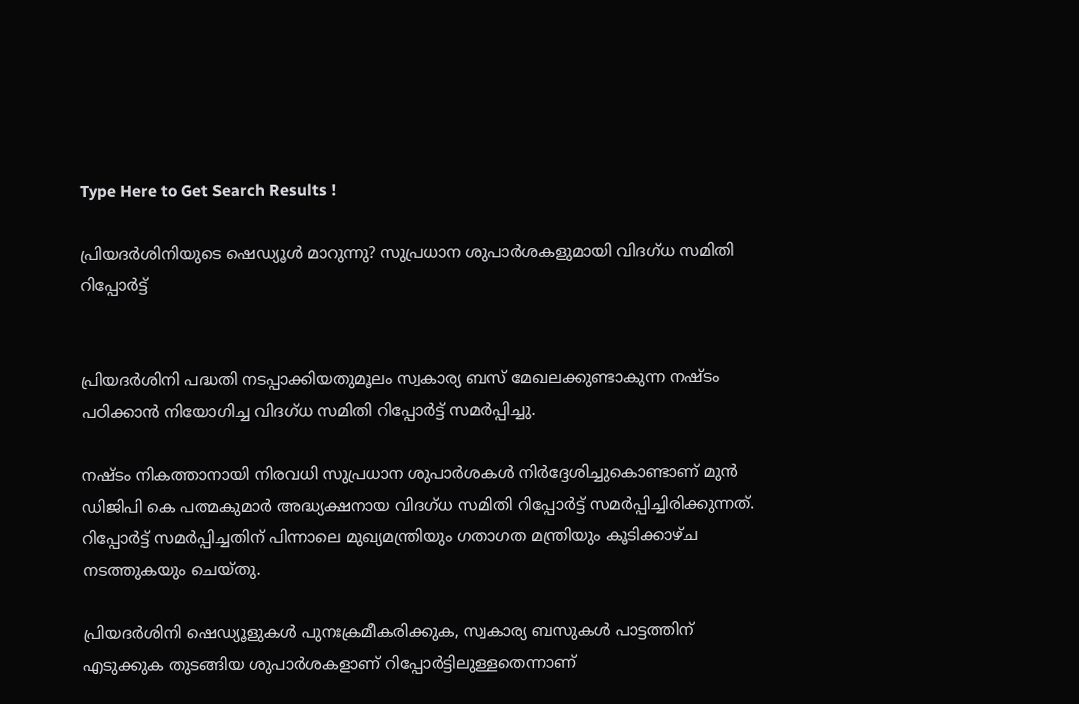Type Here to Get Search Results !

പ്രിയദര്‍ശിനിയുടെ ഷെഡ്യൂള്‍ മാറുന്നു? സുപ്രധാന ശുപാര്‍ശകളുമായി വിദഗ്ധ സമിതി റിപ്പോര്‍ട്ട്


പ്രിയദർശിനി പദ്ധതി നടപ്പാക്കിയതുമൂലം സ്വകാര്യ ബസ് മേഖലക്കുണ്ടാകുന്ന നഷ്ടം പഠിക്കാൻ നിയോഗിച്ച വിദഗ്ധ സമിതി റിപ്പോർട്ട് സമർപ്പിച്ചു.

നഷ്ടം നികത്താനായി നിരവധി സുപ്രധാന ശുപാർശകള്‍ നിർദ്ദേശിച്ചുകൊണ്ടാണ് മുൻ ഡിജിപി കെ പത്മകുമാർ അദ്ധ്യക്ഷനായ വിദഗ്ധ സമിതി റിപ്പോർട്ട് സമർപ്പിച്ചിരിക്കുന്നത്. റിപ്പോർട്ട് സമർപ്പിച്ചതിന് പിന്നാലെ മുഖ്യമന്ത്രിയും ഗതാഗത മന്ത്രിയും കൂടിക്കാഴ്ച നടത്തുകയും ചെയ്തു.

പ്രിയദർശിനി ഷെഡ്യൂളുകള്‍ പുനഃക്രമീകരിക്കുക, സ്വകാര്യ ബസുകള്‍ പാട്ടത്തിന് എടുക്കുക തുടങ്ങിയ ശുപാർശകളാണ് റിപ്പോർട്ടിലുള്ളതെന്നാണ്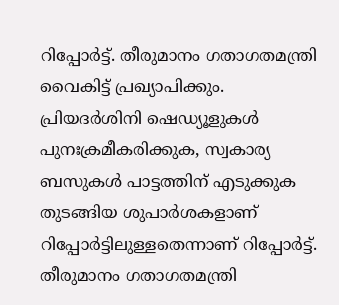റിപ്പോർട്ട്. തീരുമാനം ഗതാഗതമന്ത്രി വൈകിട്ട് പ്രഖ്യാപിക്കും.
പ്രിയദർശിനി ഷെഡ്യൂളുകള്‍ പുനഃക്രമീകരിക്കുക, സ്വകാര്യ ബസുകള്‍ പാട്ടത്തിന് എടുക്കുക തുടങ്ങിയ ശുപാർശകളാണ് റിപ്പോർട്ടിലുള്ളതെന്നാണ് റിപ്പോർട്ട്. തീരുമാനം ഗതാഗതമന്ത്രി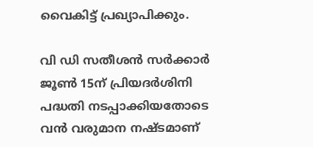വൈകിട്ട് പ്രഖ്യാപിക്കും.

വി ഡി സതീശൻ സർക്കാർ ജൂണ്‍ 15ന് പ്രിയദർശിനി പദ്ധതി നടപ്പാക്കിയതോടെ വൻ വരുമാന നഷ്ടമാണ്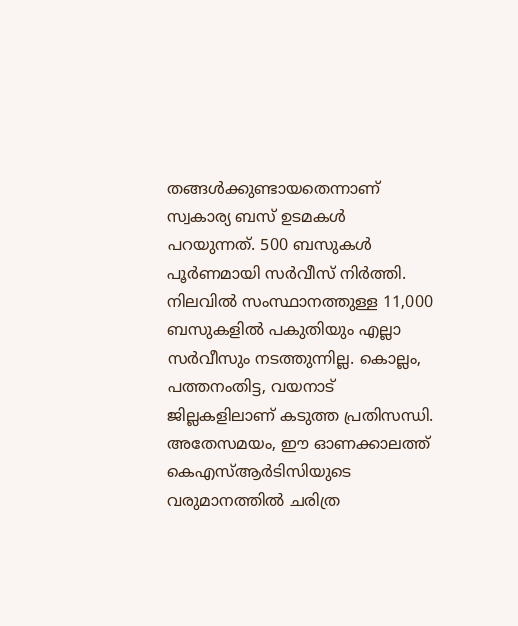തങ്ങള്‍ക്കുണ്ടായതെന്നാണ് സ്വകാര്യ ബസ് ഉടമകള്‍ പറയുന്നത്. 500 ബസുകള്‍ പൂർണമായി സർവീസ് നിർത്തി. നിലവില്‍ സംസ്ഥാനത്തുള്ള 11,000 ബസുകളില്‍ പകുതിയും എല്ലാ സർവീസും നടത്തുന്നില്ല. കൊല്ലം, പത്തനംതിട്ട, വയനാട് ജില്ലകളിലാണ് കടുത്ത പ്രതിസന്ധി. അതേസമയം, ഈ ഓണക്കാലത്ത് കെഎസ്‌ആർടിസിയുടെ വരുമാനത്തില്‍ ചരിത്ര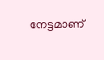നേട്ടമാണ്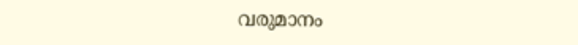വരുമാനം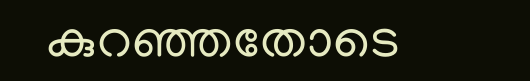കുറഞ്ഞതോടെ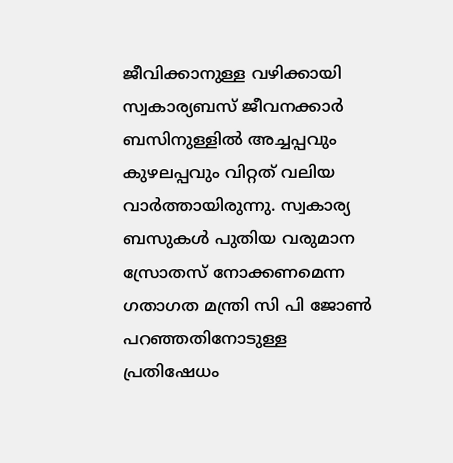ജീവിക്കാനുള്ള വഴിക്കായി സ്വകാര്യബസ് ജീവനക്കാർ ബസിനുള്ളില്‍ അച്ചപ്പവും കുഴലപ്പവും വിറ്റത് വലിയ വാർത്തായിരുന്നു. സ്വകാര്യ ബസുകള്‍ പുതിയ വരുമാന സ്രോതസ് നോക്കണമെന്ന ഗതാഗത മന്ത്രി സി പി ജോണ്‍ പറഞ്ഞതിനോടുള്ള പ്രതിഷേധം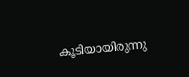കൂടിയായിരുന്നു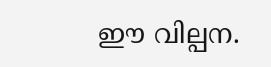ഈ വില്പന.